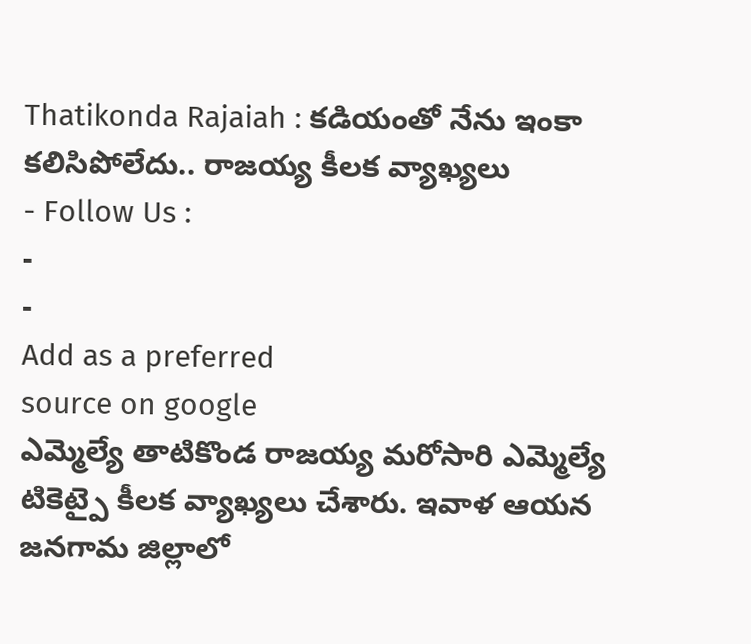Thatikonda Rajaiah : కడియంతో నేను ఇంకా కలిసిపోలేదు.. రాజయ్య కీలక వ్యాఖ్యలు
- Follow Us :
-
-
Add as a preferred
source on google
ఎమ్మెల్యే తాటికొండ రాజయ్య మరోసారి ఎమ్మెల్యే టికెట్పై కీలక వ్యాఖ్యలు చేశారు. ఇవాళ ఆయన జనగామ జిల్లాలో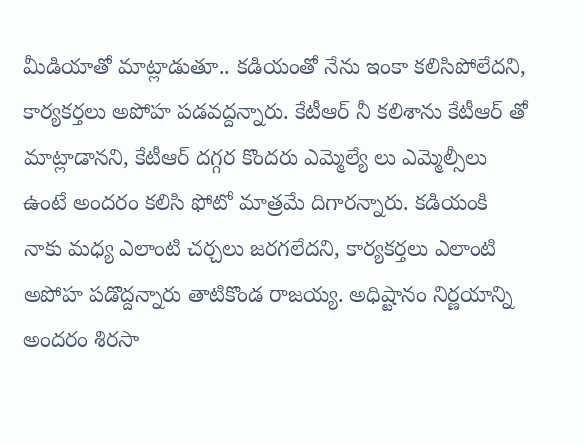మీడియాతో మాట్లాడుతూ.. కడియంతో నేను ఇంకా కలిసిపోలేదని, కార్యకర్తలు అపోహ పడవద్దన్నారు. కేటీఆర్ నీ కలిశాను కేటీఆర్ తో మాట్లాడానని, కేటీఆర్ దగ్గర కొందరు ఎమ్మెల్యే లు ఎమ్మెల్సీలు ఉంటే అందరం కలిసి ఫోటో మాత్రమే దిగారన్నారు. కడియంకి నాకు మధ్య ఎలాంటి చర్చలు జరగలేదని, కార్యకర్తలు ఎలాంటి అపోహ పడొద్దన్నారు తాటికొండ రాజయ్య. అధిష్టానం నిర్ణయాన్ని అందరం శిరసా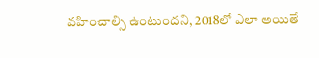వహించాల్సి ఉంటుందని, 2018లో ఎలా అయితే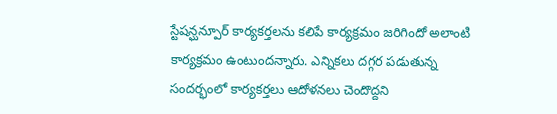స్టేషన్ఘన్పూర్ కార్యకర్తలను కలిపే కార్యక్రమం జరిగిందో అలాంటి కార్యక్రమం ఉంటుందన్నారు. ఎన్నికలు దగ్గర పడుతున్న సందర్భంలో కార్యకర్తలు ఆదోళనలు చెందొద్దని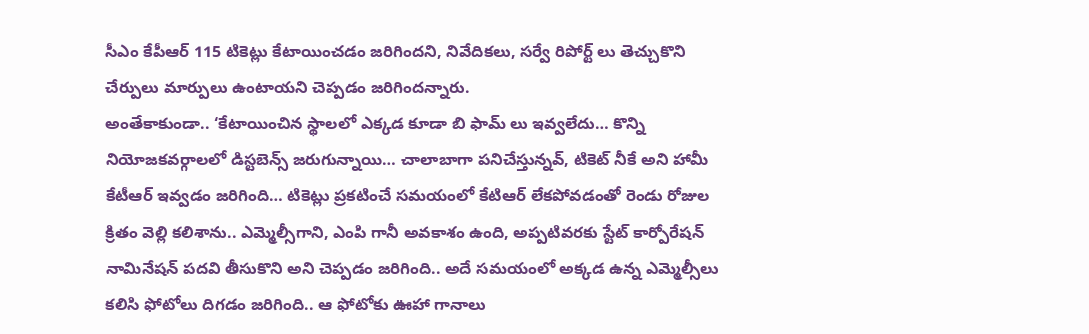సీఎం కేపీఆర్ 115 టికెట్లు కేటాయించడం జరిగిందని, నివేదికలు, సర్వే రిపోర్ట్ లు తెచ్చుకొని చేర్పులు మార్పులు ఉంటాయని చెప్పడం జరిగిందన్నారు.
అంతేకాకుండా.. ‘కేటాయించిన స్థాలలో ఎక్కడ కూడా బి ఫామ్ లు ఇవ్వలేదు… కొన్ని నియోజకవర్గాలలో డిస్టబెన్స్ జరుగున్నాయి… చాలాబాగా పనిచేస్తున్నవ్, టికెట్ నీకే అని హామీ కేటీఆర్ ఇవ్వడం జరిగింది… టికెట్లు ప్రకటించే సమయంలో కేటిఆర్ లేకపోవడంతో రెండు రోజుల క్రితం వెల్లి కలిశాను.. ఎమ్మెల్సీగాని, ఎంపి గానీ అవకాశం ఉంది, అప్పటివరకు స్టేట్ కార్పోరేషన్ నామినేషన్ పదవి తీసుకొని అని చెప్పడం జరిగింది.. అదే సమయంలో అక్కడ ఉన్న ఎమ్మెల్సీలు కలిసి ఫోటోలు దిగడం జరిగింది.. ఆ ఫోటోకు ఊహా గానాలు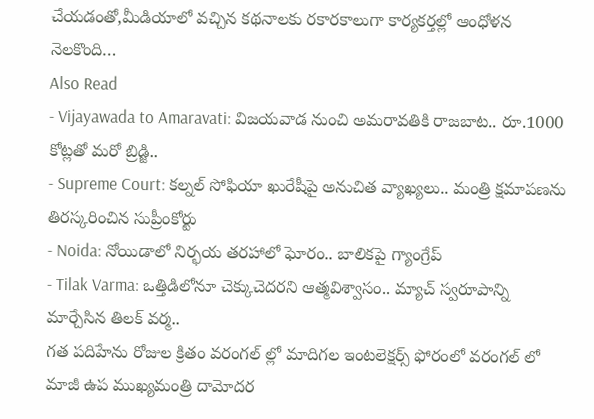చేయడంతో,మీడియాలో వచ్చిన కథనాలకు రకారకాలుగా కార్యకర్తల్లో ఆంధోళన నెలకొంది…
Also Read
- Vijayawada to Amaravati: విజయవాడ నుంచి అమరావతికి రాజబాట.. రూ.1000 కోట్లతో మరో బ్రిడ్జి..
- Supreme Court: కల్నల్ సోఫియా ఖురేషీపై అనుచిత వ్యాఖ్యలు.. మంత్రి క్షమాపణను తిరస్కరించిన సుప్రీంకోర్టు
- Noida: నోయిడాలో నిర్భయ తరహాలో ఘోరం.. బాలికపై గ్యాంగ్రేప్
- Tilak Varma: ఒత్తిడిలోనూ చెక్కుచెదరని ఆత్మవిశ్వాసం.. మ్యాచ్ స్వరూపాన్ని మార్చేసిన తిలక్ వర్మ..
గత పదిహేను రోజుల క్రితం వరంగల్ ల్లో మాదిగల ఇంటలెక్షర్స్ ఫోరంలో వరంగల్ లో మాజీ ఉప ముఖ్యమంత్రి దామోదర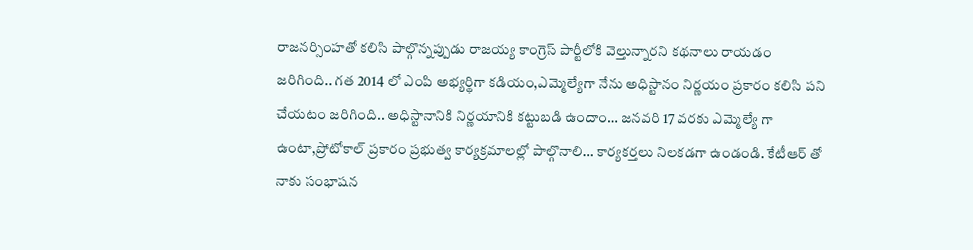రాజనర్సింహతో కలిసి పాల్గొన్నప్పుడు రాజయ్య కాంగ్రెస్ పార్టీలోకి వెల్తున్నారని కథనాలు రాయడం జరిగింది.. గత 2014 లో ఎంపి అభ్యర్థిగా కడియం,ఎమ్మెల్యేగా నేను అధిస్టానం నిర్ణయం ప్రకారం కలిసి పని చేయటం జరిగింది.. అధిస్టానానికి నిర్ణయానికి కట్టుబడి ఉందాం… జనవరి 17 వరకు ఎమ్మెల్యే గా ఉంటా,ప్రోటోకాల్ ప్రకారం ప్రభుత్వ కార్యక్రమాలల్లో పాల్గొనాలి… కార్యకర్తలు నిలకడగా ఉండండి. కేటీఆర్ తో నాకు సంభాషన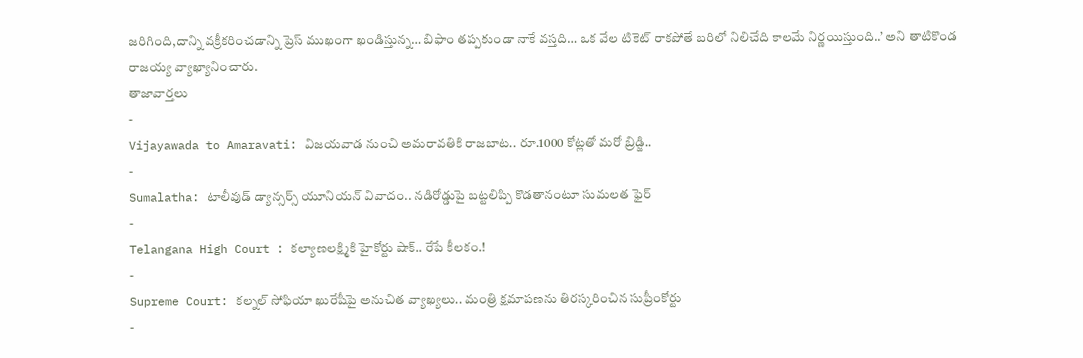జరిగింది,దాన్ని వక్రీకరించడాన్ని ప్రెస్ ముఖంగా ఖండిస్తున్న… బిఫాం తప్పకుండా నాకే వస్తది… ఒక వేల టికెట్ రాకపోతే బరిలో నిలిచేది కాలమే నిర్ణయిస్తుంది..’ అని తాటికొండ రాజయ్య వ్యాఖ్యానించారు.
తాజావార్తలు
-
Vijayawada to Amaravati: విజయవాడ నుంచి అమరావతికి రాజబాట.. రూ.1000 కోట్లతో మరో బ్రిడ్జి..
-
Sumalatha: టాలీవుడ్ డ్యాన్సర్స్ యూనియన్ వివాదం.. నడిరోడ్డుపై బట్టలిప్పి కొడతానంటూ సుమలత ఫైర్
-
Telangana High Court : కల్యాణలక్ష్మికి హైకోర్టు షాక్.. రేపే కీలకం.!
-
Supreme Court: కల్నల్ సోఫియా ఖురేషీపై అనుచిత వ్యాఖ్యలు.. మంత్రి క్షమాపణను తిరస్కరించిన సుప్రీంకోర్టు
-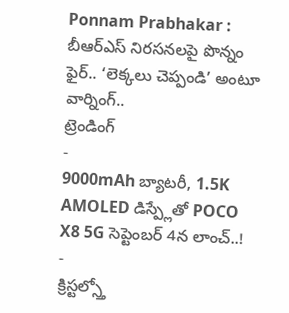Ponnam Prabhakar : బీఆర్ఎస్ నిరసనలపై పొన్నం ఫైర్.. ‘లెక్కలు చెప్పండి’ అంటూ వార్నింగ్..
ట్రెండింగ్
-
9000mAh బ్యాటరీ, 1.5K AMOLED డిస్ప్లేతో POCO X8 5G సెప్టెంబర్ 4న లాంచ్..!
-
క్రిస్టల్స్తో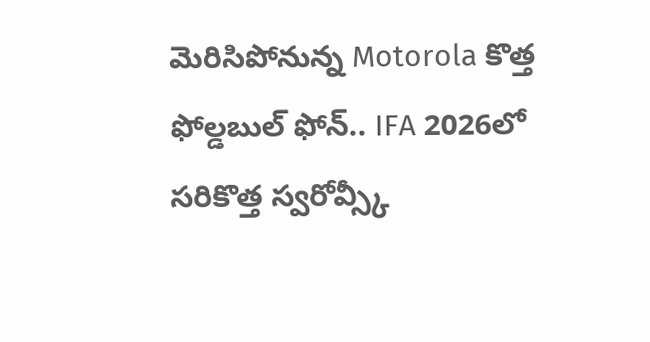మెరిసిపోనున్న Motorola కొత్త ఫోల్డబుల్ ఫోన్.. IFA 2026లో సరికొత్త స్వరోవ్స్కీ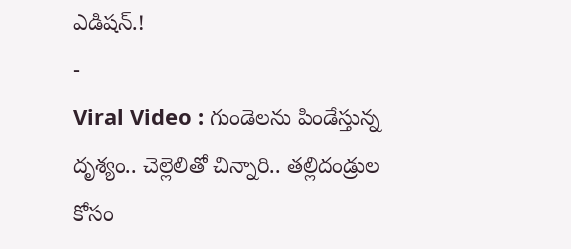ఎడిషన్.!
-
Viral Video : గుండెలను పిండేస్తున్న దృశ్యం.. చెల్లెలితో చిన్నారి.. తల్లిదండ్రుల కోసం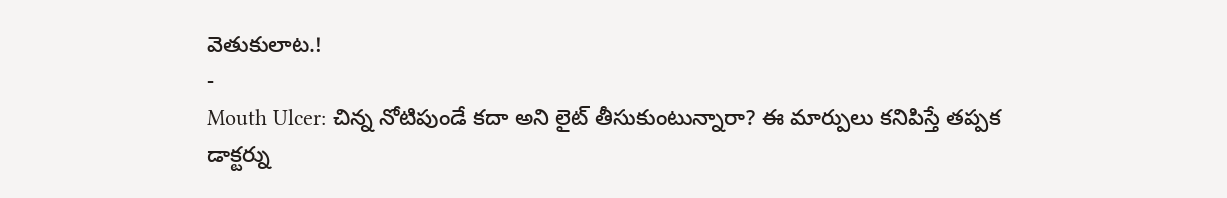వెతుకులాట.!
-
Mouth Ulcer: చిన్న నోటిపుండే కదా అని లైట్ తీసుకుంటున్నారా? ఈ మార్పులు కనిపిస్తే తప్పక డాక్టర్ను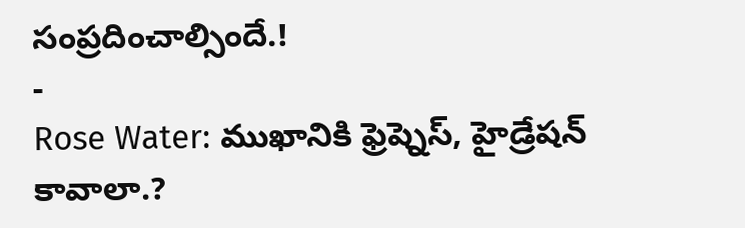సంప్రదించాల్సిందే.!
-
Rose Water: ముఖానికి ఫ్రెష్నెస్, హైడ్రేషన్ కావాలా.?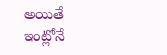అయితే ఇంట్లోనే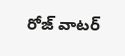రోజ్ వాటర్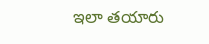ఇలా తయారు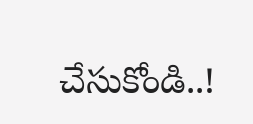చేసుకోండి..!